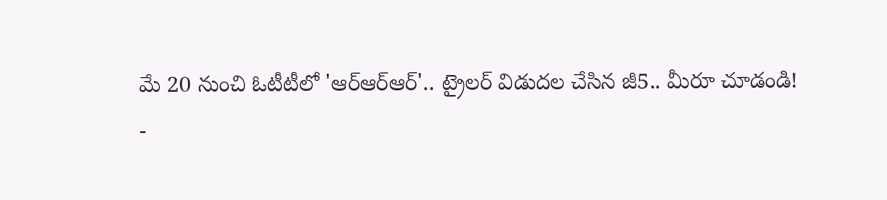మే 20 నుంచి ఓటీటీలో 'ఆర్ఆర్ఆర్'.. ట్రైలర్ విడుదల చేసిన జీ5.. మీరూ చూడండి!
-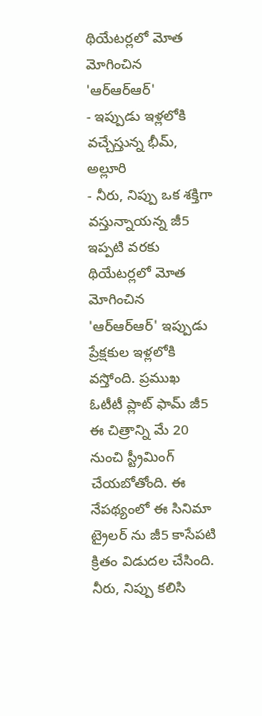థియేటర్లలో మోత మోగించిన 'ఆర్ఆర్ఆర్'
- ఇప్పుడు ఇళ్లలోకి వచ్చేస్తున్న భీమ్, అల్లూరి
- నీరు, నిప్పు ఒక శక్తిగా వస్తున్నాయన్న జీ5
ఇప్పటి వరకు థియేటర్లలో మోత మోగించిన 'ఆర్ఆర్ఆర్' ఇప్పుడు ప్రేక్షకుల ఇళ్లలోకి వస్తోంది. ప్రముఖ ఓటీటీ ప్లాట్ ఫామ్ జీ5 ఈ చిత్రాన్ని మే 20 నుంచి స్ట్రీమింగ్ చేయబోతోంది. ఈ నేపథ్యంలో ఈ సినిమా ట్రైలర్ ను జీ5 కాసేపటి క్రితం విడుదల చేసింది. నీరు, నిప్పు కలిసి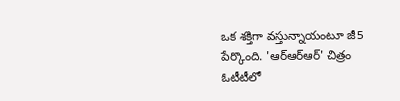ఒక శక్తిగా వస్తున్నాయంటూ జీ5 పేర్కొంది. 'ఆర్ఆర్ఆర్' చిత్రం ఓటీటీలో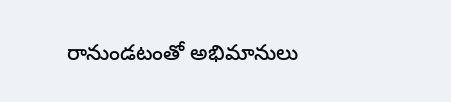రానుండటంతో అభిమానులు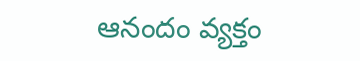ఆనందం వ్యక్తం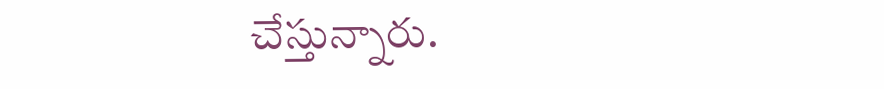చేస్తున్నారు.